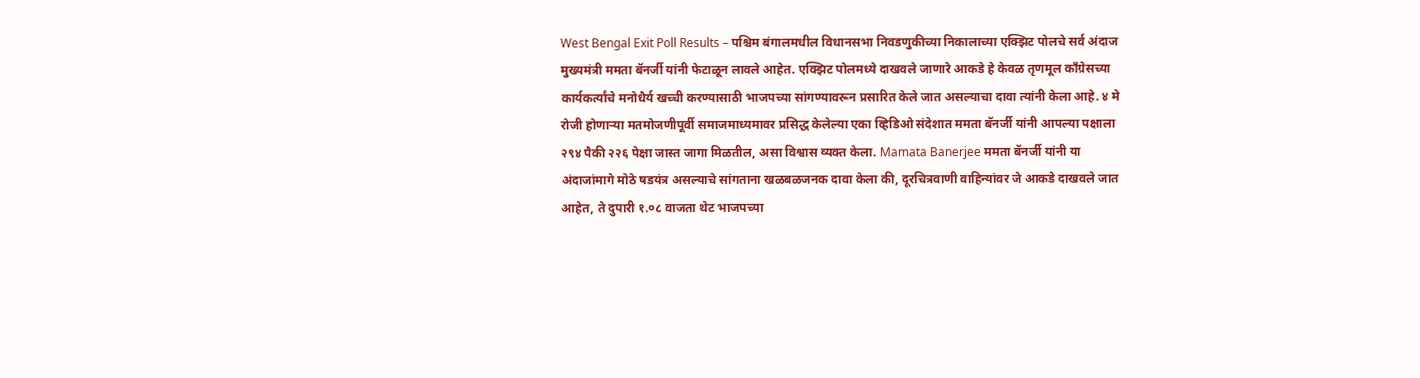West Bengal Exit Poll Results – पश्चिम बंगालमधील विधानसभा निवडणुकीच्या निकालाच्या एक्झिट पोलचे सर्व अंदाज मुख्यमंत्री ममता बॅनर्जी यांनी फेटाळून लावले आहेत. एक्झिट पोलमध्ये दाखवले जाणारे आकडे हे केवळ तृणमूल काँग्रेसच्या कार्यकर्त्यांचे मनोधैर्य खच्ची करण्यासाठी भाजपच्या सांगण्यावरून प्रसारित केले जात असल्याचा दावा त्यांनी केला आहे. ४ मे रोजी होणाऱ्या मतमोजणीपूर्वी समाजमाध्यमावर प्रसिद्ध केलेल्या एका व्हिडिओ संदेशात ममता बॅनर्जी यांनी आपल्या पक्षाला २९४ पैकी २२६ पेक्षा जास्त जागा मिळतील, असा विश्वास व्यक्त केला. Mamata Banerjee ममता बॅनर्जी यांनी या अंदाजांमागे मोठे षडयंत्र असल्याचे सांगताना खळबळजनक दावा केला की, दूरचित्रवाणी वाहिन्यांवर जे आकडे दाखवले जात आहेत, ते दुपारी १.०८ वाजता थेट भाजपच्या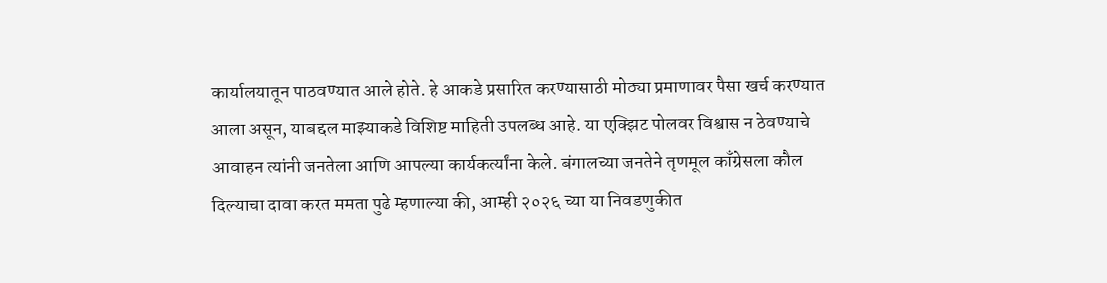कार्यालयातून पाठवण्यात आले होते. हे आकडे प्रसारित करण्यासाठी मोठ्या प्रमाणावर पैसा खर्च करण्यात आला असून, याबद्दल माझ्याकडे विशिष्ट माहिती उपलब्ध आहे. या एक्झिट पोलवर विश्वास न ठेवण्याचे आवाहन त्यांनी जनतेला आणि आपल्या कार्यकर्त्यांना केले. बंगालच्या जनतेने तृणमूल काँग्रेसला कौल दिल्याचा दावा करत ममता पुढे म्हणाल्या की, आम्ही २०२६ च्या या निवडणुकीत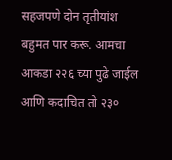सहजपणे दोन तृतीयांश बहुमत पार करू. आमचा आकडा २२६ च्या पुढे जाईल आणि कदाचित तो २३०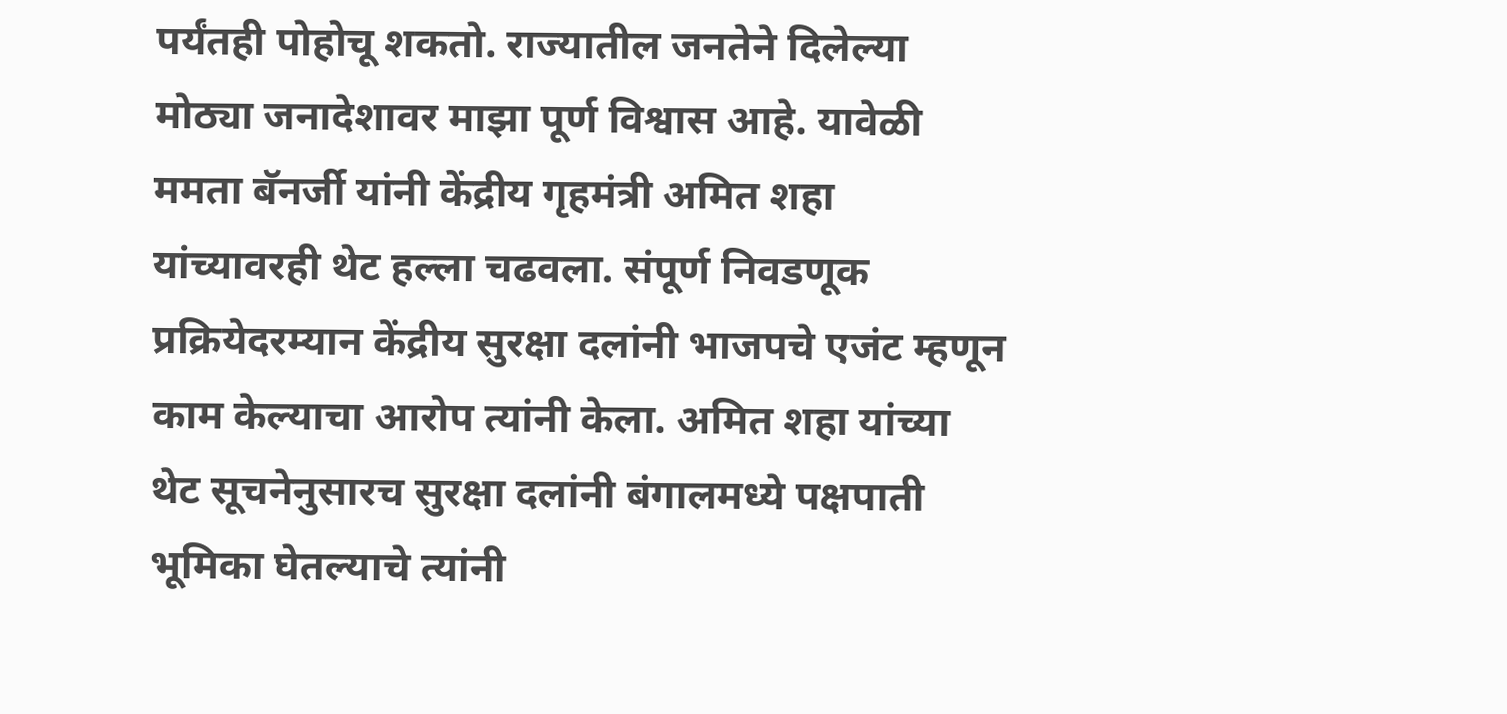पर्यंतही पोहोचू शकतो. राज्यातील जनतेने दिलेल्या मोठ्या जनादेशावर माझा पूर्ण विश्वास आहे. यावेळी ममता बॅनर्जी यांनी केंद्रीय गृहमंत्री अमित शहा यांच्यावरही थेट हल्ला चढवला. संपूर्ण निवडणूक प्रक्रियेदरम्यान केंद्रीय सुरक्षा दलांनी भाजपचे एजंट म्हणून काम केल्याचा आरोप त्यांनी केला. अमित शहा यांच्या थेट सूचनेनुसारच सुरक्षा दलांनी बंगालमध्ये पक्षपाती भूमिका घेतल्याचे त्यांनी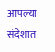आपल्या संदेशात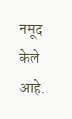नमूद केले आहे.